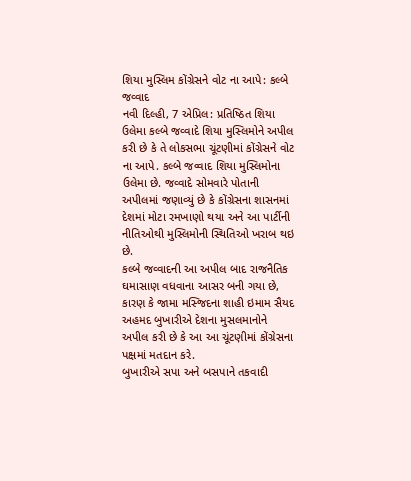શિયા મુસ્લિમ કોંગ્રેસને વોટ ના આપે: કલ્બે જવ્વાદ
નવી દિલ્હી, 7 એપ્રિલ: પ્રતિષ્ઠિત શિયા ઉલેમા કલ્બે જવ્વાદે શિયા મુસ્લિમોને અપીલ કરી છે કે તે લોકસભા ચૂંટણીમાં કોંગ્રેસને વોટ ના આપે. કલ્બે જવ્વાદ શિયા મુસ્લિમોના ઉલેમા છે. જવ્વાદે સોમવારે પોતાની અપીલમાં જણાવ્યું છે કે કોંગ્રેસના શાસનમાં દેશમાં મોટા રમખાણો થયા અને આ પાર્ટીની નીતિઓથી મુસ્લિમોની સ્થિતિઓ ખરાબ થઇ છે.
કલ્બે જવ્વાદની આ અપીલ બાદ રાજનૈતિક ઘમાસાણ વધવાના આસર બની ગયા છે, કારણ કે જામા મસ્જિદના શાહી ઇમામ સૈયદ અહમદ બુખારીએ દેશના મુસલમાનોને અપીલ કરી છે કે આ આ ચૂંટણીમાં કોંગ્રેસના પક્ષમાં મતદાન કરે.
બુખારીએ સપા અને બસપાને તકવાદી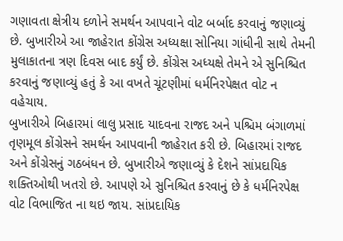ગણાવતા ક્ષેત્રીય દળોને સમર્થન આપવાને વોટ બર્બાદ કરવાનું જણાવ્યું છે. બુખારીએ આ જાહેરાત કોંગ્રેસ અધ્યક્ષા સોનિયા ગાંધીની સાથે તેમની મુલાકાતના ત્રણ દિવસ બાદ કર્યું છે. કોંગ્રેસ અધ્યક્ષે તેમને એ સુનિશ્ચિત કરવાનું જણાવ્યું હતું કે આ વખતે ચૂંટણીમાં ધર્મનિરપેક્ષત વોટ ન વહેચાય.
બુખારીએ બિહારમાં લાલુ પ્રસાદ યાદવના રાજદ અને પશ્ચિમ બંગાળમાં તૃણમૂલ કોંગ્રેસને સમર્થન આપવાની જાહેરાત કરી છે. બિહારમાં રાજદ અને કોંગ્રેસનું ગઠબંધન છે. બુખારીએ જણાવ્યું કે દેશને સાંપ્રદાયિક શક્તિઓથી ખતરો છે. આપણે એ સુનિશ્ચિત કરવાનું છે કે ધર્મનિરપેક્ષ વોટ વિભાજિત ના થઇ જાય. સાંપ્રદાયિક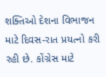શક્તિઓ દેશના વિભાજન માટે દિવસ-રાત પ્રયત્નો કરી રહી છે. કોંગ્રેસ માટે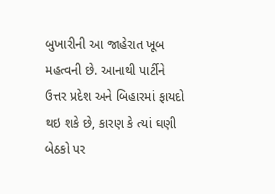બુખારીની આ જાહેરાત ખૂબ મહત્વની છે. આનાથી પાર્ટીને ઉત્તર પ્રદેશ અને બિહારમાં ફાયદો થઇ શકે છે, કારણ કે ત્યાં ઘણી બેઠકો પર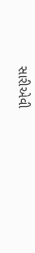સારીએવી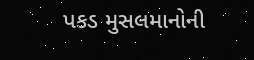પકડ મુસલમાનોની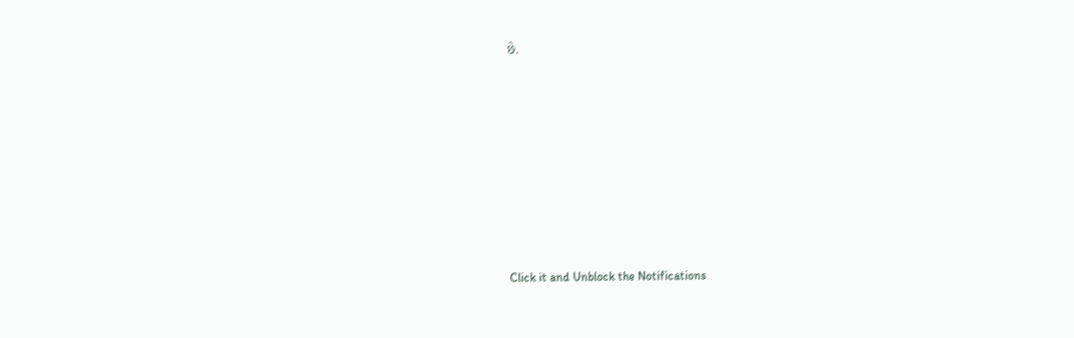છે.












Click it and Unblock the Notifications